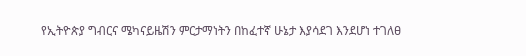የኢትዮጵያ ግብርና ሜካናይዜሽን ምርታማነትን በከፈተኛ ሁኔታ እያሳደገ እንደሆነ ተገለፀ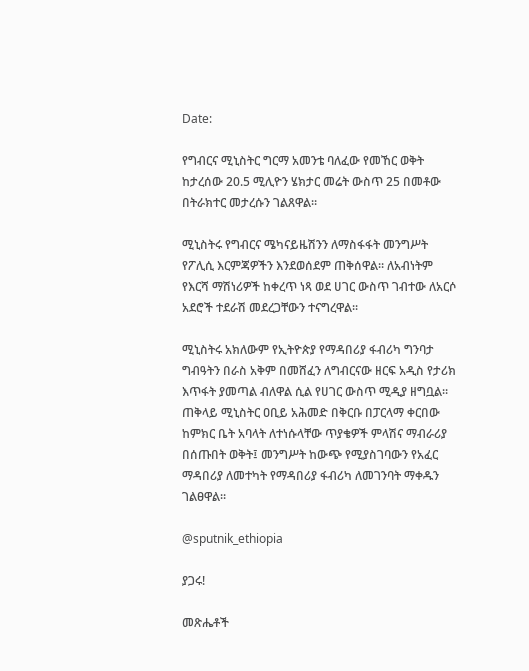Date:

የግብርና ሚኒስትር ግርማ አመንቴ ባለፈው የመኸር ወቅት ከታረሰው 20.5 ሚሊዮን ሄክታር መሬት ውስጥ 25 በመቶው በትራክተር መታረሱን ገልጸዋል።

ሚኒስትሩ የግብርና ሜካናይዜሽንን ለማስፋፋት መንግሥት የፖሊሲ እርምጃዎችን እንደወሰደም ጠቅሰዋል። ለአብነትም የእርሻ ማሽነሪዎች ከቀረጥ ነጻ ወደ ሀገር ውስጥ ገብተው ለአርሶ አደሮች ተደራሽ መደረጋቸውን ተናግረዋል፡፡

ሚኒስትሩ አክለውም የኢትዮጵያ የማዳበሪያ ፋብሪካ ግንባታ ግብዓትን በራስ አቅም በመሸፈን ለግብርናው ዘርፍ አዲስ የታሪክ እጥፋት ያመጣል ብለዋል ሲል የሀገር ውስጥ ሚዲያ ዘግቧል። ጠቅላይ ሚኒስትር ዐቢይ አሕመድ በቅርቡ በፓርላማ ቀርበው ከምክር ቤት አባላት ለተነሱላቸው ጥያቄዎች ምላሽና ማብራሪያ በሰጡበት ወቅት፤ መንግሥት ከውጭ የሚያስገባውን የአፈር ማዳበሪያ ለመተካት የማዳበሪያ ፋብሪካ ለመገንባት ማቀዱን ገልፀዋል።

@sputnik_ethiopia

ያጋሩ!

መጽሔቶች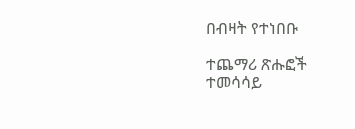በብዛት የተነበቡ

ተጨማሪ ጽሑፎች
ተመሳሳይ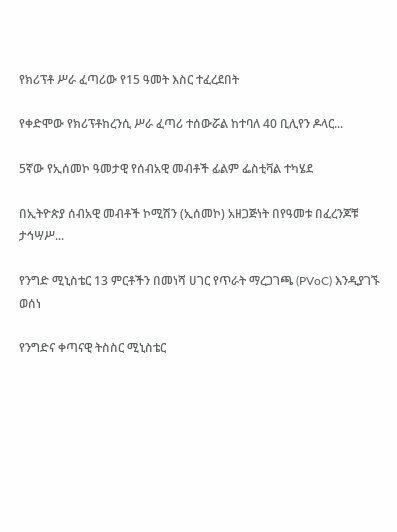የክሪፕቶ ሥራ ፈጣሪው የ15 ዓመት እስር ተፈረደበት

የቀድሞው የክሪፕቶከረንሲ ሥራ ፈጣሪ ተሰውሯል ከተባለ 40 ቢሊየን ዶላር...

5ኛው የኢሰመኮ ዓመታዊ የሰብአዊ መብቶች ፊልም ፌስቲቫል ተካሄደ

በኢትዮጵያ ሰብአዊ መብቶች ኮሚሽን (ኢሰመኮ) አዘጋጅነት በየዓመቱ በፈረንጆቹ ታኅሣሥ...

የንግድ ሚኒስቴር 13 ምርቶችን በመነሻ ሀገር የጥራት ማረጋገጫ (PVoC) እንዲያገኙ ወሰነ

የንግድና ቀጣናዊ ትስስር ሚኒስቴር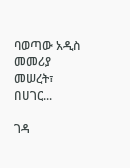ባወጣው አዲስ መመሪያ መሠረት፣ በሀገር...

ገዳ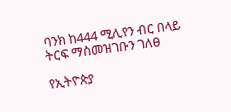ባንክ ከ444 ሚሊየን ብር በላይ ትርፍ ማስመዝገቡን ገለፀ

የኢትዮጵያ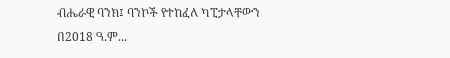ብሔራዊ ባንክ፤ ባንኮች የተከፈለ ካፒታላቸውን በ2018 ዓ.ም...